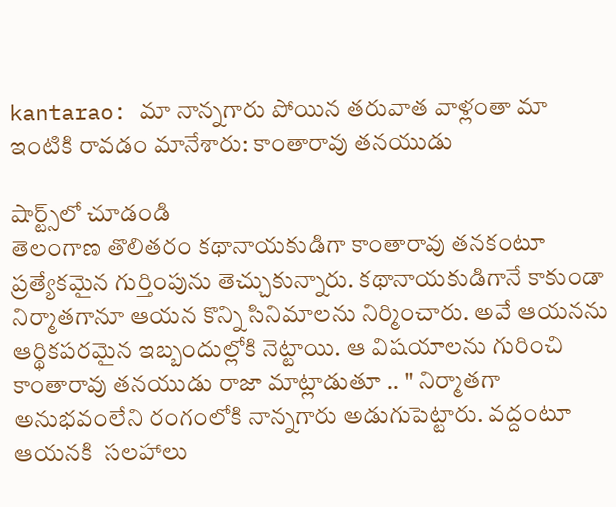kantarao: మా నాన్నగారు పోయిన తరువాత వాళ్లంతా మా ఇంటికి రావడం మానేశారు: కాంతారావు తనయుడు

షార్ట్స్‌లో చూడండి
తెలంగాణ తొలితరం కథానాయకుడిగా కాంతారావు తనకంటూ ప్రత్యేకమైన గుర్తింపును తెచ్చుకున్నారు. కథానాయకుడిగానే కాకుండా నిర్మాతగానూ ఆయన కొన్ని సినిమాలను నిర్మించారు. అవే ఆయనను ఆర్థికపరమైన ఇబ్బందుల్లోకి నెట్టాయి. ఆ విషయాలను గురించి కాంతారావు తనయుడు రాజా మాట్లాడుతూ .. " నిర్మాతగా అనుభవంలేని రంగంలోకి నాన్నగారు అడుగుపెట్టారు. వద్దంటూ ఆయనకి  సలహాలు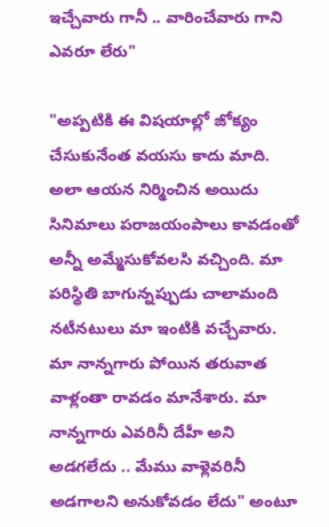ఇచ్చేవారు గానీ .. వారించేవారు గాని ఎవరూ లేరు"

"అప్పటికి ఈ విషయాల్లో జోక్యం చేసుకునేంత వయసు కాదు మాది. అలా ఆయన నిర్మించిన అయిదు సినిమాలు పరాజయంపాలు కావడంతో అన్నీ అమ్మేసుకోవలసి వచ్చింది. మా పరిస్థితి బాగున్నప్పుడు చాలామంది నటీనటులు మా ఇంటికి వచ్చేవారు. మా నాన్నగారు పోయిన తరువాత వాళ్లంతా రావడం మానేశారు. మా నాన్నగారు ఎవరినీ దేహీ అని అడగలేదు .. మేము వాళ్లెవరినీ అడగాలని అనుకోవడం లేదు" అంటూ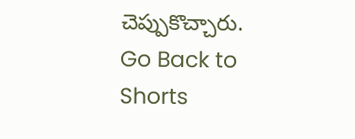చెప్పుకొచ్చారు.
Go Back to Shorts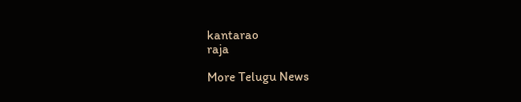kantarao
raja

More Telugu News